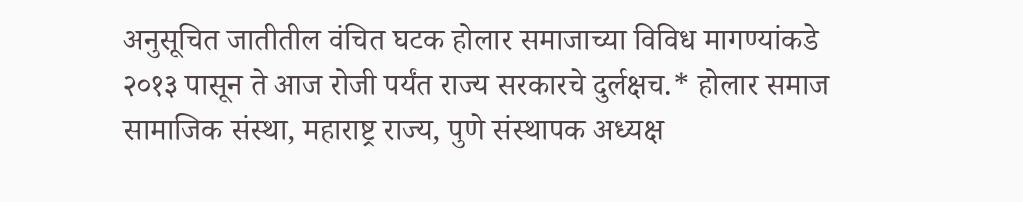अनुसूचित जातीतील वंचित घटक होलार समाजाच्या विविध मागण्यांकडे २०१३ पासून ते आज रोजी पर्यंत राज्य सरकारचे दुर्लक्षच.* होलार समाज सामाजिक संस्था, महाराष्ट्र राज्य, पुणे संस्थापक अध्यक्ष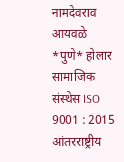नामदेवराव आयवळे *पुणे* होलार सामाजिक संस्थेस ISO 9001 : 2015 आंतरराष्ट्रीय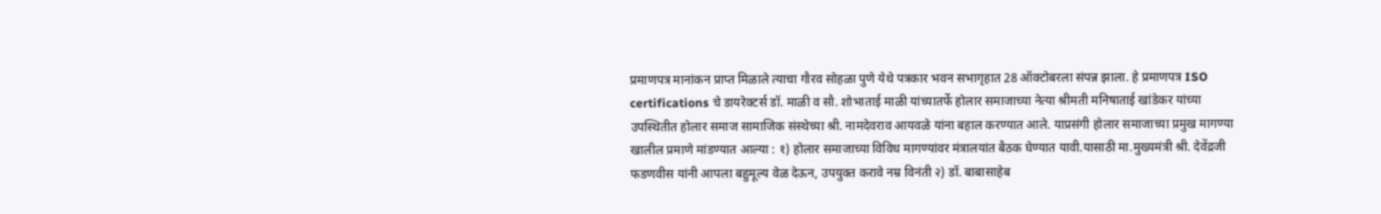प्रमाणपत्र मानांकन प्राप्त मिळाले त्याचा गौरव सोहळा पुणे येथे पत्रकार भवन सभागृहात 28 ऑक्टोबरला संपन्न झाला. हे प्रमाणपत्र ISO certifications चे डायरेक्टर्स डॉ. माळी व सौ. शोभाताई माळी यांच्यातर्फे होलार समाजाच्या नेत्या श्रीमती मनिषाताई खांडेकर यांच्या उपस्थितीत होलार समाज सामाजिक संस्थेच्या श्री. नामदेवराव आयवळे यांना बहाल करण्यात आले. याप्रसंगी होलार समाजाच्या प्रमुख मागण्या खालील प्रमाणे मांडण्यात आल्या : १) होलार समाजाच्या विविध मागण्यांवर मंत्रालयांत बैठक घेण्यात यावी.यासाठी मा.मुख्यमंत्री श्री. देवेंद्रजी फडणवीस यांनी आपला बहुमूल्य वेळ देऊन, उपयुक्त करावे नम्र विनंती २) डॉ. बाबासाहेब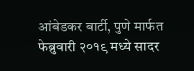आंबेडकर बार्टी, पुणे मार्फत फेब्रुवारी २०१९ मध्ये सादर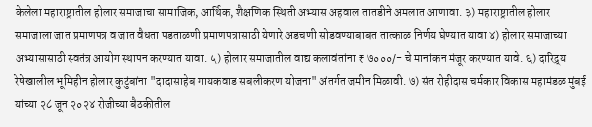केलेला महाराष्ट्रातील होलार समाजाचा सामाजिक, आर्थिक, शैक्षणिक स्थिती अभ्यास अहवाल तातडीने अमलात आणावा. ३) महाराष्ट्रातील होलार समाजाला जात प्रमाणपत्र व जात वैधता पडताळणी प्रमाणपत्रासाठी येणारे अडचणी सोडवण्याबाबत तात्काळ निर्णय घेण्यात यावा ४) होलार समाजाच्या अभ्यासासाठी स्वतंत्र आयोग स्थापन करण्यात यावा. ५) होलार समाजातील वाद्य कलावंतांना ₹ ७०००/- चे मानांकन मंजूर करण्यात यावे. ६) दारिद्र्य रेषेखालील भूमिहीन होलार कुटुंबांना "दादासाहेब गायकवाड सबलीकरण योजना" अंतर्गत जमीन मिळावी. ७) संत रोहीदास चर्मकार विकास महामंडळ मुंबई यांच्या २८ जून २०२४ रोजीच्या बैठकीतील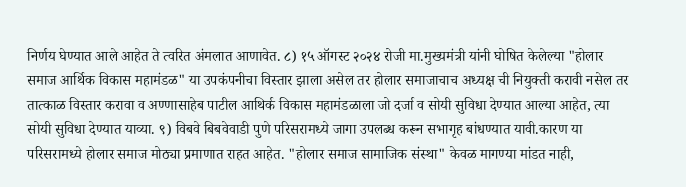निर्णय घेण्यात आले आहेत ते त्वरित अंमलात आणावेत. ८) १५ ऑगस्ट २०२४ रोजी मा.मुख्यमंत्री यांनी घोषित केलेल्या "होलार समाज आर्थिक विकास महामंडळ" या उपकंपनीचा विस्तार झाला असेल तर होलार समाजाचाच अध्यक्ष ची नियुक्ती करावी नसेल तर तात्काळ विस्तार करावा व अण्णासाहेब पाटील आथिर्क विकास महामंडळाला जो दर्जा व सोयी सुविधा देण्यात आल्या आहेत, त्या सोयी सुविधा देण्यात याव्या. ९) विबवे बिबवेवाडी पुणे परिसरामध्ये जागा उपलब्ध करून सभागृह बांधण्यात यावी.कारण या परिसरामध्ये होलार समाज मोठ्या प्रमाणात राहत आहेत. "होलार समाज सामाजिक संस्था" केवळ मागण्या मांडत नाही,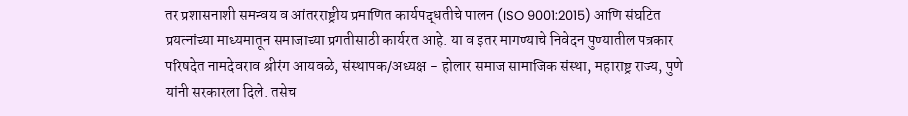तर प्रशासनाशी समन्वय व आंतरराष्ट्रीय प्रमाणित कार्यपद्धतीचे पालन (ISO 9001:2015) आणि संघटित प्रयत्नांच्या माध्यमातून समाजाच्या प्रगतीसाठी कार्यरत आहे. या व इतर मागण्याचे निवेदन पुण्यातील पत्रकार परिषदेत नामदेवराव श्रीरंग आयवळे, संस्थापक/अध्यक्ष - होलार समाज सामाजिक संस्था, महाराष्ट्र राज्य, पुणे यांनी सरकारला दिले. तसेच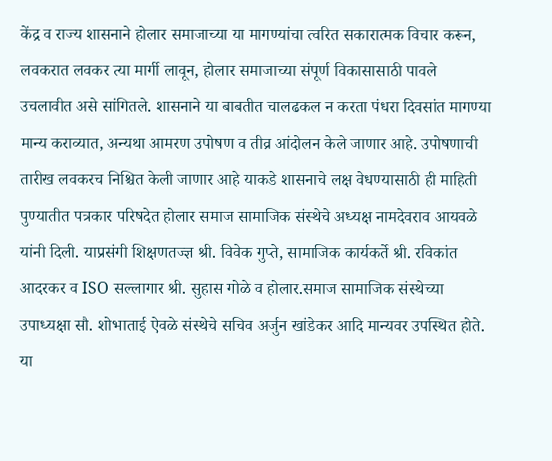केंद्र व राज्य शासनाने होलार समाजाच्या या मागण्यांचा त्वरित सकारात्मक विचार करून, लवकरात लवकर त्या मार्गी लावून, होलार समाजाच्या संपूर्ण विकासासाठी पावले उचलावीत असे सांगितले. शासनाने या बाबतीत चालढकल न करता पंधरा दिवसांत मागण्या मान्य कराव्यात, अन्यथा आमरण उपोषण व तीव्र आंदोलन केले जाणार आहे. उपोषणाची तारीख लवकरच निश्चित केली जाणार आहे याकडे शासनाचे लक्ष वेधण्यासाठी ही माहिती पुण्यातीत पत्रकार परिषदेत होलार समाज सामाजिक संस्थेचे अध्यक्ष नामदेवराव आयवळे यांनी दिली. याप्रसंगी शिक्षणतज्ज्ञ श्री. विवेक गुप्ते, सामाजिक कार्यकर्ते श्री. रविकांत आदरकर व ISO सल्लागार श्री. सुहास गोळे व होलार.समाज सामाजिक संस्थेच्या उपाध्यक्षा सौ. शोभाताई ऐवळे संस्थेचे सचिव अर्जुन खांडेकर आदि मान्यवर उपस्थित होते. या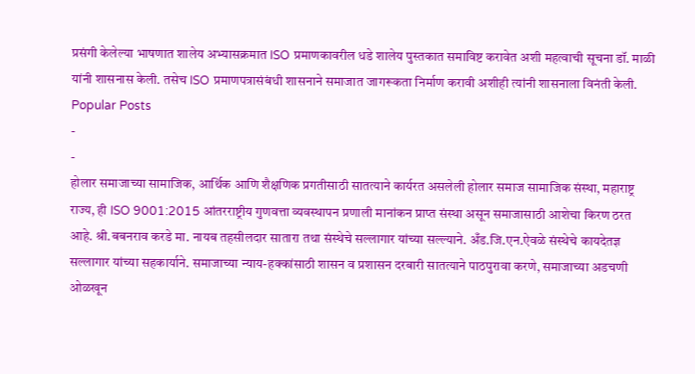प्रसंगी केलेल्या भाषणात शालेय अभ्यासक्रमात ISO प्रमाणकावरील धडे शालेय पुस्तकात समाविष्ट करावेत अशी महत्वाची सूचना डॉ. माळी यांनी शासनास केली. तसेच ISO प्रमाणपत्रासंबंधी शासनाने समाजात जागरूकता निर्माण करावी अशीही त्यांनी शासनाला विनंती केली.
Popular Posts
-
-
होलार समाजाच्या सामाजिक, आर्थिक आणि शैक्षणिक प्रगतीसाठी सातत्याने कार्यरत असलेली होलार समाज सामाजिक संस्था, महाराष्ट्र राज्य, ही ISO 9001:2015 आंतरराष्ट्रीय गुणवत्ता व्यवस्थापन प्रणाली मानांकन प्राप्त संस्था असून समाजासाठी आशेचा किरण ठरत आहे. श्री.बबनराव करडे मा. नायब तहसीलदार सातारा तथा संस्थेचे सल्लागार यांच्या सल्ल्याने. अँड.जि.एन.ऐवळे संस्थेचे कायदेतज्ञ सल्लागार यांच्या सहकार्याने. समाजाच्या न्याय-हक्कांसाठी शासन व प्रशासन दरबारी सातत्याने पाठपुरावा करणे, समाजाच्या अडचणी ओळखून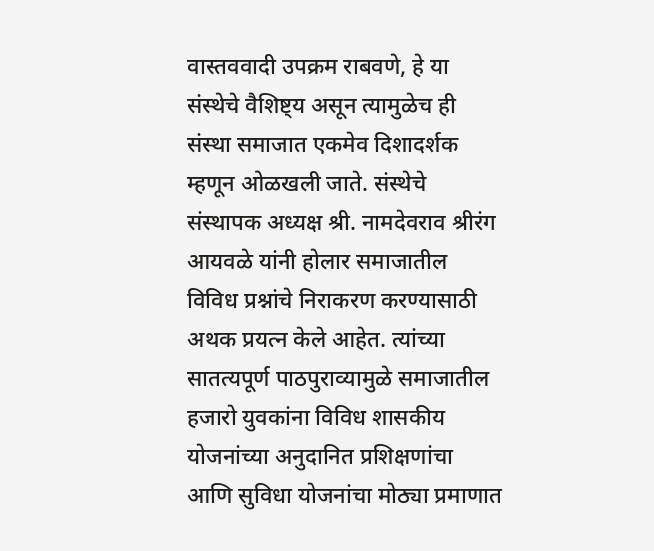वास्तववादी उपक्रम राबवणे, हे या संस्थेचे वैशिष्ट्य असून त्यामुळेच ही संस्था समाजात एकमेव दिशादर्शक म्हणून ओळखली जाते. संस्थेचे संस्थापक अध्यक्ष श्री. नामदेवराव श्रीरंग आयवळे यांनी होलार समाजातील विविध प्रश्नांचे निराकरण करण्यासाठी अथक प्रयत्न केले आहेत. त्यांच्या सातत्यपूर्ण पाठपुराव्यामुळे समाजातील हजारो युवकांना विविध शासकीय योजनांच्या अनुदानित प्रशिक्षणांचा आणि सुविधा योजनांचा मोठ्या प्रमाणात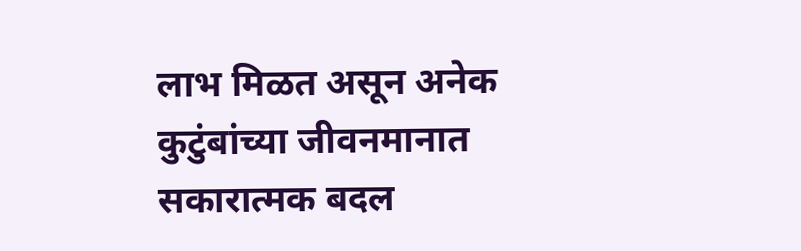लाभ मिळत असून अनेक कुटुंबांच्या जीवनमानात सकारात्मक बदल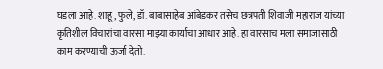घडला आहे. शाहू, फुले, डॉ. बाबासाहेब आंबेडकर तसेच छत्रपती शिवाजी महाराज यांच्या कृतिशील विचारांचा वारसा माझ्या कार्याचा आधार आहे. हा वारसाच मला समाजासाठी काम करण्याची ऊर्जा देतो.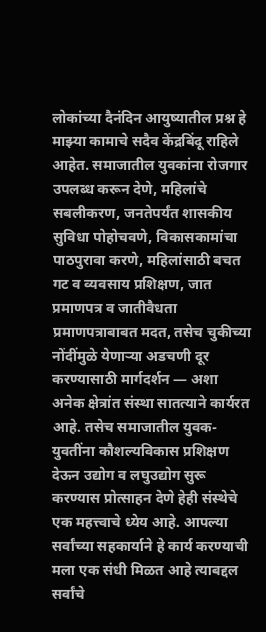लोकांच्या दैनंदिन आयुष्यातील प्रश्न हे माझ्या कामाचे सदैव केंद्रबिंदू राहिले आहेत. समाजातील युवकांना रोजगार उपलब्ध करून देणे, महिलांचे सबलीकरण, जनतेपर्यंत शासकीय सुविधा पोहोचवणे, विकासकामांचा पाठपुरावा करणे, महिलांसाठी बचत गट व व्यवसाय प्रशिक्षण, जात प्रमाणपत्र व जातीवैधता प्रमाणपत्राबाबत मदत, तसेच चुकीच्या नोंदींमुळे येणाऱ्या अडचणी दूर करण्यासाठी मार्गदर्शन — अशा अनेक क्षेत्रांत संस्था सातत्याने कार्यरत आहे. तसेच समाजातील युवक-युवतींना कौशल्यविकास प्रशिक्षण देऊन उद्योग व लघुउद्योग सुरू करण्यास प्रोत्साहन देणे हेही संस्थेचे एक महत्त्वाचे ध्येय आहे. आपल्या सर्वांच्या सहकार्याने हे कार्य करण्याची मला एक संधी मिळत आहे त्याबद्दल सर्वांचे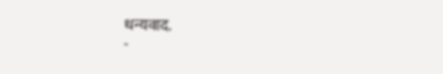धन्यवाद.
-